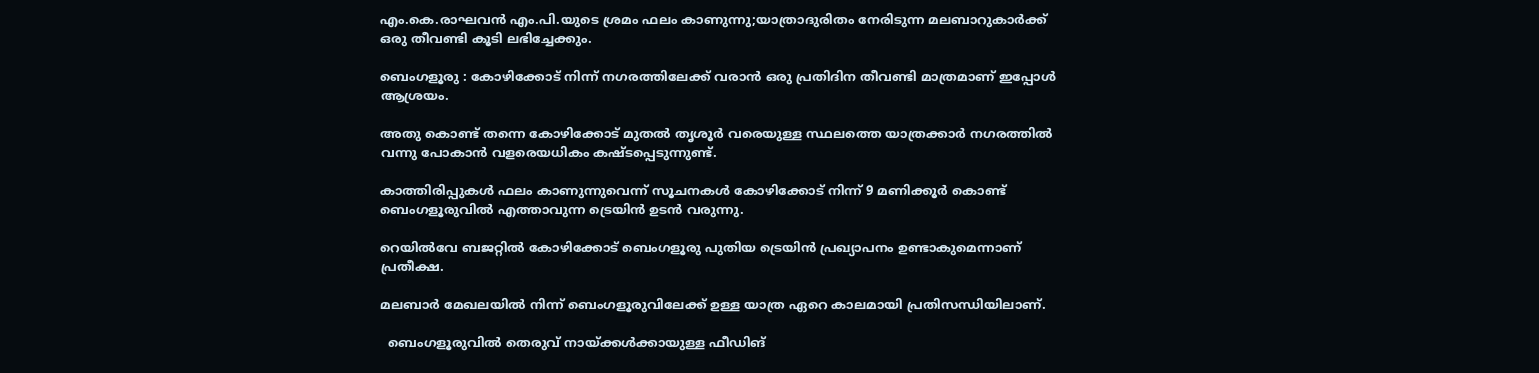എം.കെ.രാഘവൻ എം.പി.യുടെ ശ്രമം ഫലം കാണുന്നു;യാത്രാദുരിതം നേരിടുന്ന മലബാറുകാർക്ക് ഒരു തീവണ്ടി കൂടി ലഭിച്ചേക്കും.

ബെംഗളൂരു : കോഴിക്കോട് നിന്ന് നഗരത്തിലേക്ക് വരാൻ ഒരു പ്രതിദിന തീവണ്ടി മാത്രമാണ് ഇപ്പോൾ ആശ്രയം.

അതു കൊണ്ട് തന്നെ കോഴിക്കോട് മുതൽ തൃശൂർ വരെയുള്ള സ്ഥലത്തെ യാത്രക്കാർ നഗരത്തിൽ വന്നു പോകാൻ വളരെയധികം കഷ്ടപ്പെടുന്നുണ്ട്.

കാത്തിരിപ്പുകൾ ഫലം കാണുന്നുവെന്ന് സൂചനകൾ കോഴിക്കോട് നിന്ന് 9 മണിക്കൂർ കൊണ്ട് ബെംഗളൂരുവിൽ എത്താവുന്ന ട്രെയിൻ ഉടൻ വരുന്നു.

റെയിൽവേ ബജറ്റിൽ കോഴിക്കോട് ബെംഗളൂരു പുതിയ ട്രെയിൻ പ്രഖ്യാപനം ഉണ്ടാകുമെന്നാണ് പ്രതീക്ഷ.

മലബാർ മേഖലയിൽ നിന്ന് ബെംഗളൂരുവിലേക്ക് ഉള്ള യാത്ര ഏറെ കാലമായി പ്രതിസന്ധിയിലാണ്.

  ബെംഗളൂരുവിൽ തെരുവ് നായ്ക്കൾക്കായുള്ള ഫീഡിങ്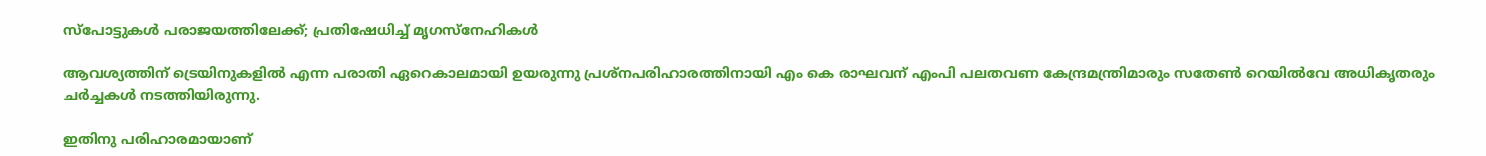സ്പോട്ടുകൾ പരാജയത്തിലേക്ക്; പ്രതിഷേധിച്ച് മൃഗസ്നേഹികൾ

ആവശ്യത്തിന് ട്രെയിനുകളിൽ എന്ന പരാതി ഏറെകാലമായി ഉയരുന്നു പ്രശ്നപരിഹാരത്തിനായി എം കെ രാഘവന് എംപി പലതവണ കേന്ദ്രമന്ത്രിമാരും സതേൺ റെയിൽവേ അധികൃതരും ചർച്ചകൾ നടത്തിയിരുന്നു.

ഇതിനു പരിഹാരമായാണ്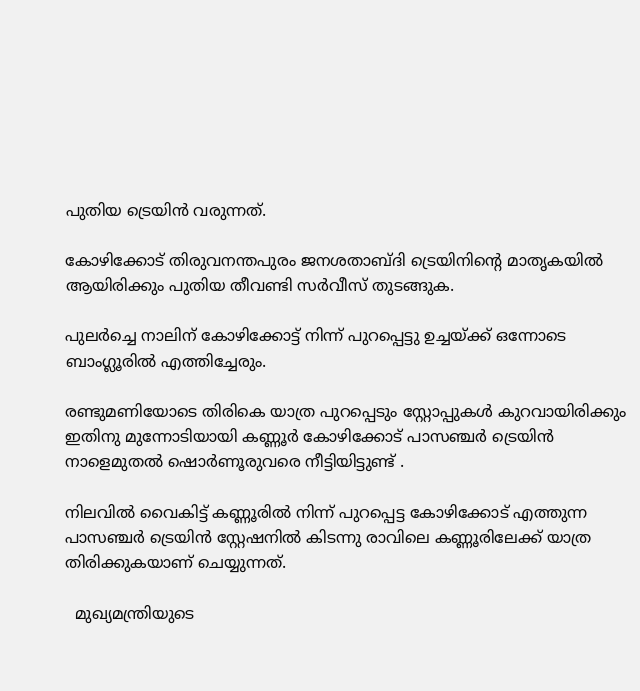പുതിയ ട്രെയിൻ വരുന്നത്.

കോഴിക്കോട് തിരുവനന്തപുരം ജനശതാബ്ദി ട്രെയിനിന്റെ മാതൃകയിൽ ആയിരിക്കും പുതിയ തീവണ്ടി സർവീസ് തുടങ്ങുക.

പുലർച്ചെ നാലിന് കോഴിക്കോട്ട് നിന്ന് പുറപ്പെട്ടു ഉച്ചയ്ക്ക് ഒന്നോടെ ബാംഗ്ലൂരിൽ എത്തിച്ചേരും.

രണ്ടുമണിയോടെ തിരികെ യാത്ര പുറപ്പെടും സ്റ്റോപ്പുകൾ കുറവായിരിക്കും ഇതിനു മുന്നോടിയായി കണ്ണൂർ കോഴിക്കോട് പാസഞ്ചർ ട്രെയിൻ നാളെമുതൽ ഷൊർണൂരുവരെ നീട്ടിയിട്ടുണ്ട് .

നിലവിൽ വൈകിട്ട് കണ്ണൂരിൽ നിന്ന് പുറപ്പെട്ട കോഴിക്കോട് എത്തുന്ന പാസഞ്ചർ ട്രെയിൻ സ്റ്റേഷനിൽ കിടന്നു രാവിലെ കണ്ണൂരിലേക്ക് യാത്ര തിരിക്കുകയാണ് ചെയ്യുന്നത്.

  മുഖ്യമന്ത്രിയുടെ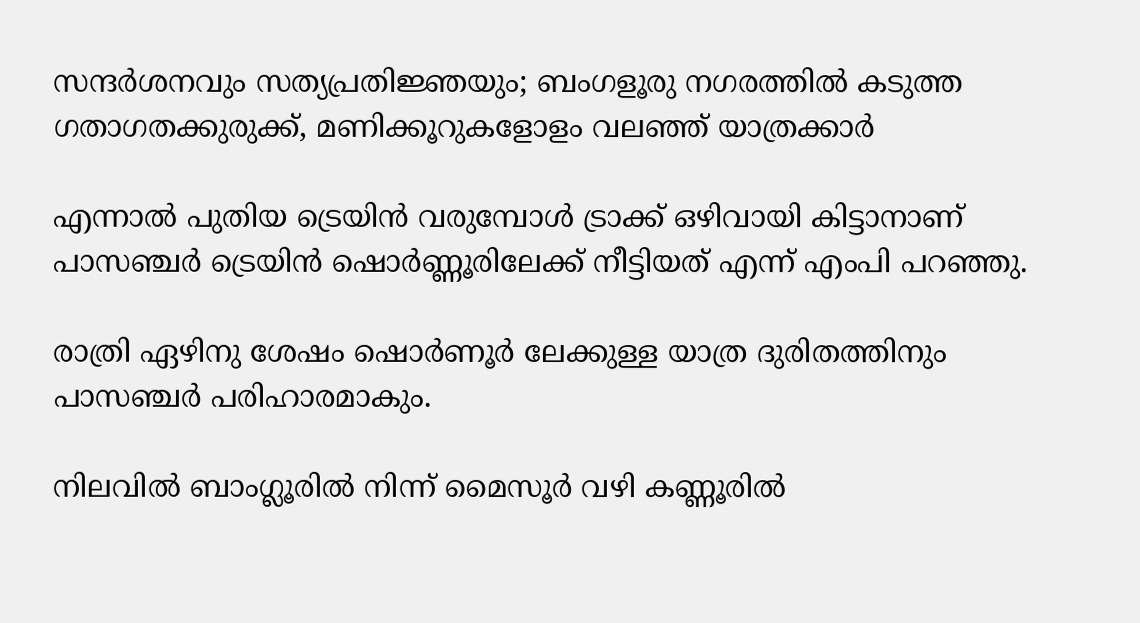സന്ദർശനവും സത്യപ്രതിജ്ഞയും; ബംഗളൂരു നഗരത്തിൽ കടുത്ത ഗതാഗതക്കുരുക്ക്, മണിക്കൂറുകളോളം വലഞ്ഞ് യാത്രക്കാർ

എന്നാൽ പുതിയ ട്രെയിൻ വരുമ്പോൾ ട്രാക്ക് ഒഴിവായി കിട്ടാനാണ് പാസഞ്ചർ ട്രെയിൻ ഷൊർണ്ണൂരിലേക്ക് നീട്ടിയത് എന്ന് എംപി പറഞ്ഞു.

രാത്രി ഏഴിനു ശേഷം ഷൊർണൂർ ലേക്കുള്ള യാത്ര ദുരിതത്തിനും പാസഞ്ചർ പരിഹാരമാകും.

നിലവിൽ ബാംഗ്ലൂരിൽ നിന്ന് മൈസൂർ വഴി കണ്ണൂരിൽ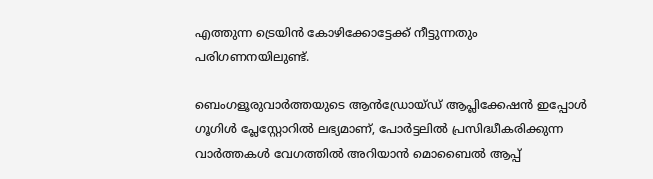എത്തുന്ന ട്രെയിൻ കോഴിക്കോട്ടേക്ക് നീട്ടുന്നതും പരിഗണനയിലുണ്ട്.

ബെംഗളൂരുവാർത്തയുടെ ആൻഡ്രോയ്ഡ് ആപ്ലിക്കേഷൻ ഇപ്പോൾ ഗൂഗിൾ പ്ലേസ്റ്റോറിൽ ലഭ്യമാണ്, പോർട്ടലിൽ പ്രസിദ്ധീകരിക്കുന്ന വാർത്തകൾ വേഗത്തിൽ അറിയാൻ മൊബൈൽ ആപ്പ്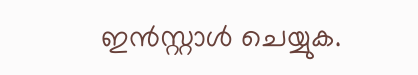ഇൻസ്റ്റാൾ ചെയ്യുക.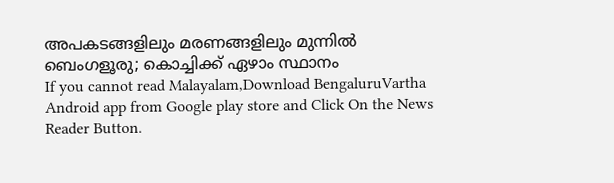അപകടങ്ങളിലും മരണങ്ങളിലും മുന്നില്‍ ബെംഗളൂരു; കൊച്ചിക്ക് ഏഴാം സ്ഥാനം
If you cannot read Malayalam,Download BengaluruVartha Android app from Google play store and Click On the News Reader Button.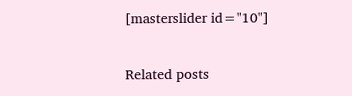[masterslider id="10"]

Related posts